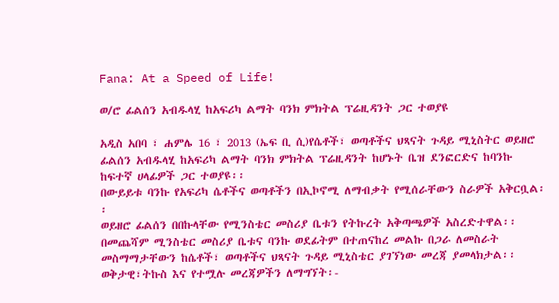Fana: At a Speed of Life!

ወ/ሮ ፊልሰን አብዱላሂ ከአፍሪካ ልማት ባንክ ምክትል ፕሬዚዳንት ጋር ተወያዩ

አዲስ አበባ ፣ ሐምሌ 16 ፣ 2013 (ኤፍ ቢ ሲ)የሴቶች፣ ወጣቶችና ህጻናት ጉዳይ ሚኒስትር ወይዘሮ ፊልሰን አብዱላሂ ከአፍሪካ ልማት ባንክ ምክትል ፕሬዚዳንት ከሆኑት ቤዝ ደንፎርድና ከባንኩ ከፍተኛ ሀላፊዎች ጋር ተወያዩ፡፡
በውይይቱ ባንኩ የአፍሪካ ሴቶችና ወጣቶችን በኢኮኖሚ ለማብቃት የሚሰራቸውን ስራዎች አቅርቧል፡፡
ወይዘሮ ፊልሰን በበኩላቸው የሚንስቴር መስሪያ ቤቱን የትኩረት አቅጣጫዎች አስረድተዋል፡፡
በመጨሻም ሚንስቴር መስሪያ ቤቱና ባንኩ ወደፊትም በተጠናከረ መልኩ በጋራ ለመስራት መስማማታቸውን ከሴቶች፣ ወጣቶችና ህጻናት ጉዳይ ሚኒስቴር ያገኘነው መረጃ ያመላክታል፡፡
ወቅታዊ፣ትኩስ እና የተሟሉ መረጃዎችን ለማግኘት፡-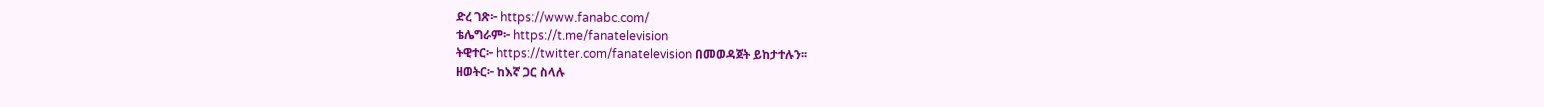ድረ ገጽ፦ https://www.fanabc.com/
ቴሌግራም፦ https://t.me/fanatelevision
ትዊተር፦ https://twitter.com/fanatelevision በመወዳጀት ይከታተሉን፡፡
ዘወትር፦ ከእኛ ጋር ስላሉ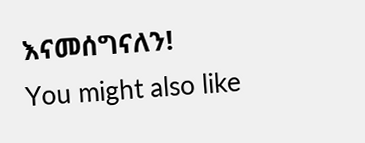እናመሰግናለን!
You might also like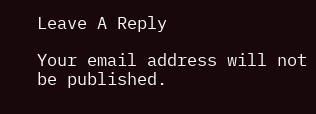Leave A Reply

Your email address will not be published.